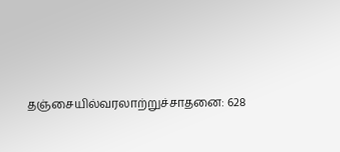தஞ்சையில்வரலாற்றுச்சாதனை: 628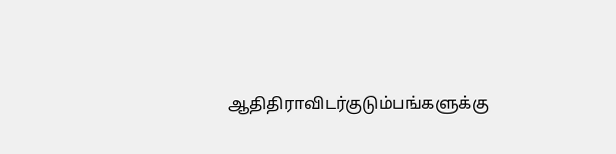ஆதிதிராவிடர்குடும்பங்களுக்கு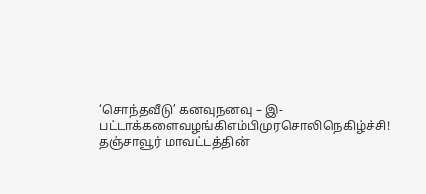‘சொந்தவீடு’ கனவுநனவு – இ-பட்டாக்களைவழங்கிஎம்பிமுரசொலிநெகிழ்ச்சி!
தஞ்சாவூர் மாவட்டத்தின்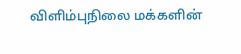விளிம்புநிலை மக்களின்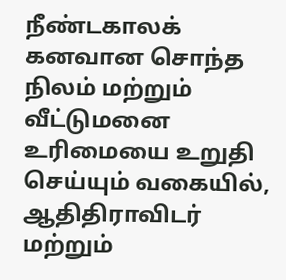நீண்டகாலக் கனவான சொந்த நிலம் மற்றும் வீட்டுமனை உரிமையை உறுதி செய்யும் வகையில், ஆதிதிராவிடர் மற்றும்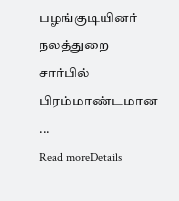பழங்குடியினர் நலத்துறை சார்பில் பிரம்மாண்டமான ...
Read moreDetails